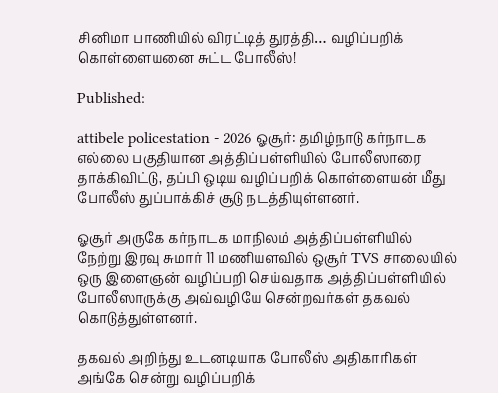சினிமா பாணியில் விரட்டித் துரத்தி… வழிப்பறிக் கொள்ளையனை சுட்ட போலீஸ்!

Published:

attibele policestation - 2026 ஓசூர்: தமிழ்நாடு கர்நாடக எல்லை பகுதியான அத்திப்பள்ளியில் போலீஸாரை தாக்கிவிட்டு, தப்பி ஒடிய வழிப்பறிக் கொள்ளையன் மீது போலீஸ் துப்பாக்கிச் சூடு நடத்தியுள்ளனர்.

ஓசூர் அருகே கர்நாடக மாநிலம் அத்திப்பள்ளியில் நேற்று இரவு சுமார் 11 மணியளவில் ஒசூர் TVS சாலையில் ஒரு இளைஞன் வழிப்பறி செய்வதாக அத்திப்பள்ளியில் போலீஸாருக்கு அவ்வழியே சென்றவர்கள் தகவல் கொடுத்துள்ளனர்.

தகவல் அறிந்து உடனடியாக போலீஸ் அதிகாரிகள் அங்கே சென்று வழிப்பறிக்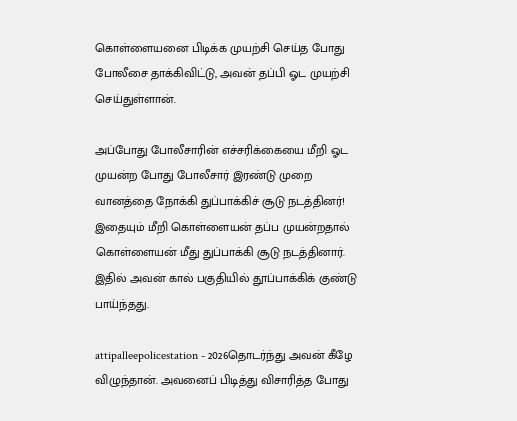கொள்ளையனை பிடிக்க முயற்சி செய்த போது போலீசை தாக்கிவிட்டு, அவன் தப்பி ஓட முயற்சி செய்துள்ளான்.

அப்போது போலீசாரின் எச்சரிக்கையை மீறி ஓட முயன்ற போது போலீசார் இரண்டு முறை வானத்தை நோக்கி துப்பாக்கிச் சூடு நடத்தினர்! இதையும் மீறி கொள்ளையன் தப்ப முயன்றதால் கொள்ளையன் மீது துப்பாக்கி சூடு நடத்தினார். இதில் அவன் கால் பகுதியில் தூப்பாக்கிக் குண்டு பாய்ந்தது.

attipalleepolicestation - 2026தொடர்ந்து அவன் கீழே விழுந்தான். அவனைப் பிடித்து விசாரித்த போது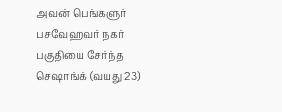அவன் பெங்களுர் பசவேஹவர் நகர் பகுதியை சேர்ந்த செஷாங்க் (வயது 23)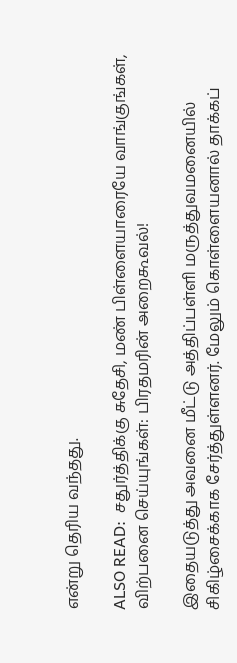என்று தெரிய வந்தது.

ALSO READ:  சதுர்த்திக்கு சுதேசி, மண் பிள்ளையாரையே வாங்குங்கள், விற்பனை செய்யுங்கள்: பிரதமரின் அறைகூவல்!

இதையடுத்து அவனை மீட்டு அத்திப்பள்ளி மருத்துவமனையில் சிகிழ்சைக்காக சேர்த்துள்ளனர். மேலும் கொள்ளையனால் தாக்கப்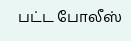பட்ட போலீஸ்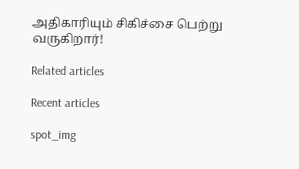அதிகாரியும் சிகிச்சை பெற்று வருகிறார்!

Related articles

Recent articles

spot_img